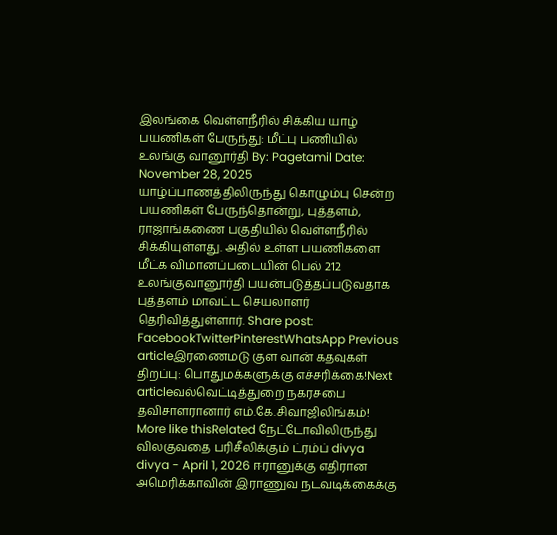இலங்கை வெள்ளநீரில் சிக்கிய யாழ் பயணிகள் பேருந்து: மீட்பு பணியில் உலங்கு வானூர்தி By: Pagetamil Date: November 28, 2025 யாழ்ப்பாணத்திலிருந்து கொழும்பு சென்ற பயணிகள் பேருந்தொன்று, புத்தளம், ராஜாங்கணை பகுதியில் வெள்ளநீரில் சிக்கியுள்ளது. அதில் உள்ள பயணிகளை மீட்க விமானப்படையின் பெல் 212 உலங்குவானூர்தி பயன்படுத்தப்படுவதாக புத்தளம் மாவட்ட செயலாளர் தெரிவித்துள்ளார். Share post: FacebookTwitterPinterestWhatsApp Previous articleஇரணைமடு குள வான் கதவுகள் திறப்பு: பொதுமக்களுக்கு எச்சரிக்கை!Next articleவல்வெட்டித்துறை நகரசபை தவிசாளரானார் எம்.கே.சிவாஜிலிங்கம்! More like thisRelated நேட்டோவிலிருந்து விலகுவதை பரிசீலிக்கும் ட்ரம்ப் divya divya - April 1, 2026 ஈரானுக்கு எதிரான அமெரிக்காவின் இராணுவ நடவடிக்கைக்கு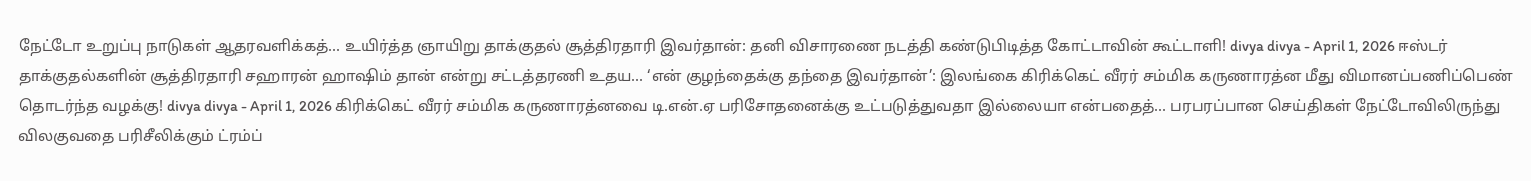நேட்டோ உறுப்பு நாடுகள் ஆதரவளிக்கத்... உயிர்த்த ஞாயிறு தாக்குதல் சூத்திரதாரி இவர்தான்: தனி விசாரணை நடத்தி கண்டுபிடித்த கோட்டாவின் கூட்டாளி! divya divya - April 1, 2026 ஈஸ்டர் தாக்குதல்களின் சூத்திரதாரி சஹாரன் ஹாஷிம் தான் என்று சட்டத்தரணி உதய... ‘என் குழந்தைக்கு தந்தை இவர்தான்’: இலங்கை கிரிக்கெட் வீரர் சம்மிக கருணாரத்ன மீது விமானப்பணிப்பெண் தொடர்ந்த வழக்கு! divya divya - April 1, 2026 கிரிக்கெட் வீரர் சம்மிக கருணாரத்னவை டி.என்.ஏ பரிசோதனைக்கு உட்படுத்துவதா இல்லையா என்பதைத்... பரபரப்பான செய்திகள் நேட்டோவிலிருந்து விலகுவதை பரிசீலிக்கும் ட்ரம்ப்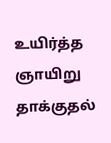உயிர்த்த ஞாயிறு தாக்குதல்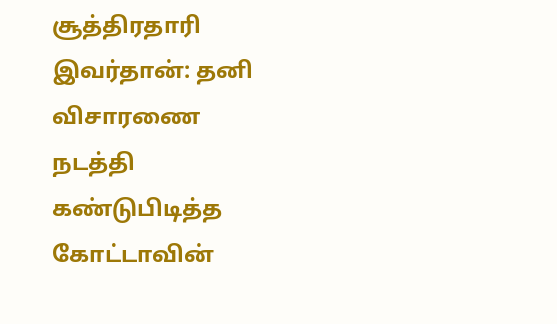சூத்திரதாரி இவர்தான்: தனி விசாரணை நடத்தி கண்டுபிடித்த கோட்டாவின்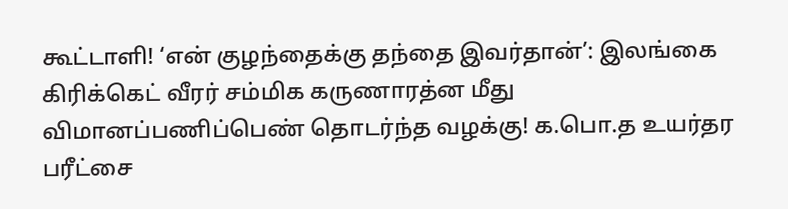கூட்டாளி! ‘என் குழந்தைக்கு தந்தை இவர்தான்’: இலங்கை கிரிக்கெட் வீரர் சம்மிக கருணாரத்ன மீது விமானப்பணிப்பெண் தொடர்ந்த வழக்கு! க.பொ.த உயர்தர பரீட்சை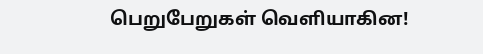பெறுபேறுகள் வெளியாகின!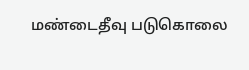மண்டைதீவு படுகொலை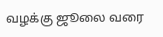வழக்கு ஜூலை வரை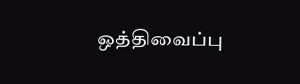ஒத்திவைப்பு